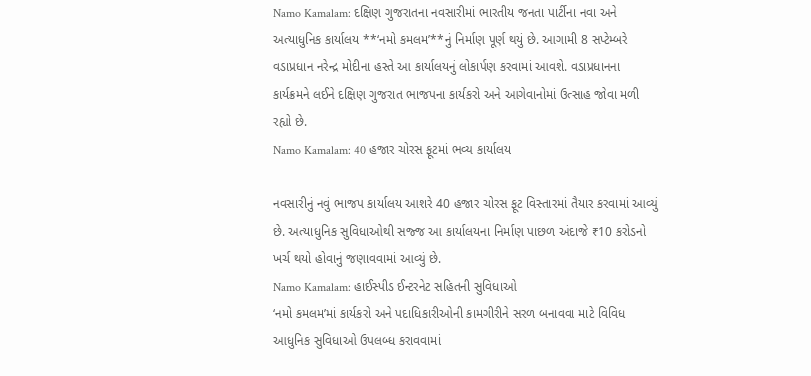Namo Kamalam: દક્ષિણ ગુજરાતના નવસારીમાં ભારતીય જનતા પાર્ટીના નવા અને અત્યાધુનિક કાર્યાલય **‘નમો કમલમ’**નું નિર્માણ પૂર્ણ થયું છે. આગામી 8 સપ્ટેમ્બરે વડાપ્રધાન નરેન્દ્ર મોદીના હસ્તે આ કાર્યાલયનું લોકાર્પણ કરવામાં આવશે. વડાપ્રધાનના કાર્યક્રમને લઈને દક્ષિણ ગુજરાત ભાજપના કાર્યકરો અને આગેવાનોમાં ઉત્સાહ જોવા મળી રહ્યો છે.
Namo Kamalam: 40 હજાર ચોરસ ફૂટમાં ભવ્ય કાર્યાલય

નવસારીનું નવું ભાજપ કાર્યાલય આશરે 40 હજાર ચોરસ ફૂટ વિસ્તારમાં તૈયાર કરવામાં આવ્યું છે. અત્યાધુનિક સુવિધાઓથી સજ્જ આ કાર્યાલયના નિર્માણ પાછળ અંદાજે ₹10 કરોડનો ખર્ચ થયો હોવાનું જણાવવામાં આવ્યું છે.
Namo Kamalam: હાઈસ્પીડ ઈન્ટરનેટ સહિતની સુવિધાઓ
‘નમો કમલમ’માં કાર્યકરો અને પદાધિકારીઓની કામગીરીને સરળ બનાવવા માટે વિવિધ આધુનિક સુવિધાઓ ઉપલબ્ધ કરાવવામાં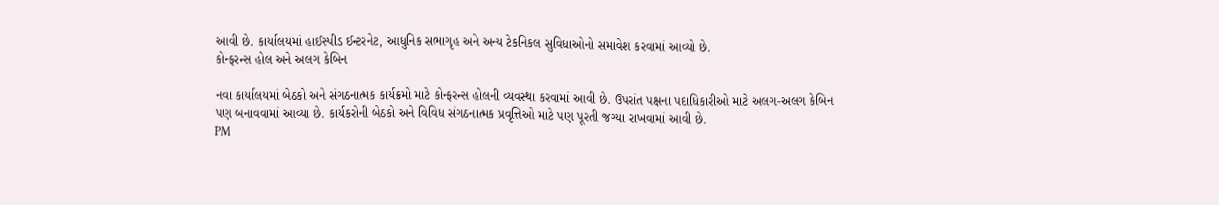આવી છે. કાર્યાલયમાં હાઈસ્પીડ ઈન્ટરનેટ, આધુનિક સભાગૃહ અને અન્ય ટેકનિકલ સુવિધાઓનો સમાવેશ કરવામાં આવ્યો છે.
કોન્ફરન્સ હોલ અને અલગ કેબિન

નવા કાર્યાલયમાં બેઠકો અને સંગઠનાત્મક કાર્યક્રમો માટે કોન્ફરન્સ હોલની વ્યવસ્થા કરવામાં આવી છે. ઉપરાંત પક્ષના પદાધિકારીઓ માટે અલગ-અલગ કેબિન પણ બનાવવામાં આવ્યા છે. કાર્યકરોની બેઠકો અને વિવિધ સંગઠનાત્મક પ્રવૃત્તિઓ માટે પણ પૂરતી જગ્યા રાખવામાં આવી છે.
PM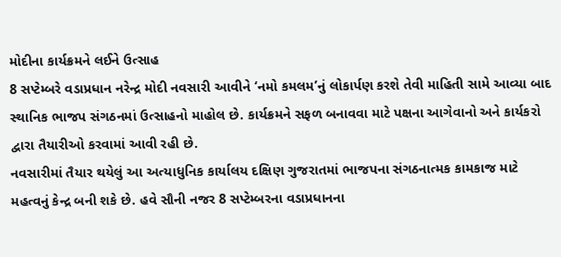મોદીના કાર્યક્રમને લઈને ઉત્સાહ
8 સપ્ટેમ્બરે વડાપ્રધાન નરેન્દ્ર મોદી નવસારી આવીને ‘નમો કમલમ’નું લોકાર્પણ કરશે તેવી માહિતી સામે આવ્યા બાદ સ્થાનિક ભાજપ સંગઠનમાં ઉત્સાહનો માહોલ છે. કાર્યક્રમને સફળ બનાવવા માટે પક્ષના આગેવાનો અને કાર્યકરો દ્વારા તૈયારીઓ કરવામાં આવી રહી છે.
નવસારીમાં તૈયાર થયેલું આ અત્યાધુનિક કાર્યાલય દક્ષિણ ગુજરાતમાં ભાજપના સંગઠનાત્મક કામકાજ માટે મહત્વનું કેન્દ્ર બની શકે છે. હવે સૌની નજર 8 સપ્ટેમ્બરના વડાપ્રધાનના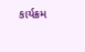કાર્યક્રમ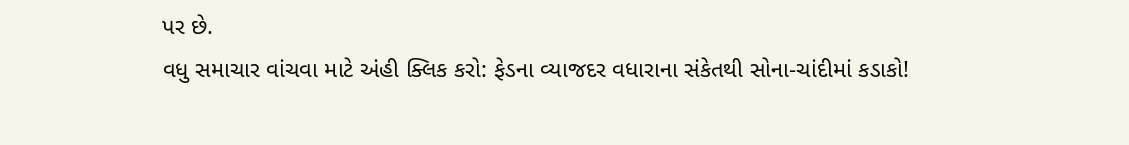પર છે.
વધુ સમાચાર વાંચવા માટે અંહી ક્લિક કરો: ફેડના વ્યાજદર વધારાના સંકેતથી સોના-ચાંદીમાં કડાકો!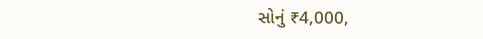સોનું ₹4,000,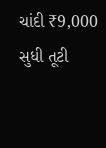ચાંદી ₹9,000 સુધી તૂટી